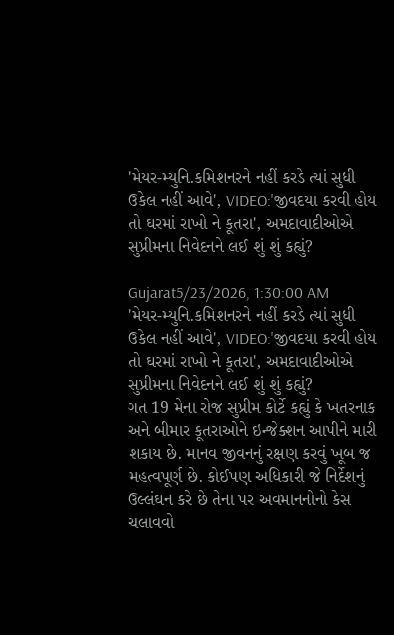'મેયર-મ્યુનિ.કમિશનરને નહીં કરડે ત્યાં સુધી ઉકેલ નહીં આવે', VIDEO:'જીવદયા કરવી હોય તો ઘરમાં રાખો ને કૂતરા', અમદાવાદીઓએ સુપ્રીમના નિવેદનને લઈ શું શું કહ્યું?

Gujarat5/23/2026, 1:30:00 AM
'મેયર-મ્યુનિ.કમિશનરને નહીં કરડે ત્યાં સુધી ઉકેલ નહીં આવે', VIDEO:'જીવદયા કરવી હોય તો ઘરમાં રાખો ને કૂતરા', અમદાવાદીઓએ સુપ્રીમના નિવેદનને લઈ શું શું કહ્યું?
ગત 19 મેના રોજ સુપ્રીમ કોર્ટે કહ્યું કે ખતરનાક અને બીમાર કૂતરાઓને ઇન્જેક્શન આપીને મારી શકાય છે. માનવ જીવનનું રક્ષણ કરવું ખૂબ જ મહત્વપૂર્ણ છે. કોઈપણ અધિકારી જે નિર્દેશનું ઉલ્લંઘન કરે છે તેના પર અવમાનનોનો કેસ ચલાવવો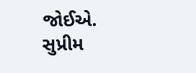જોઈએ. સુપ્રીમ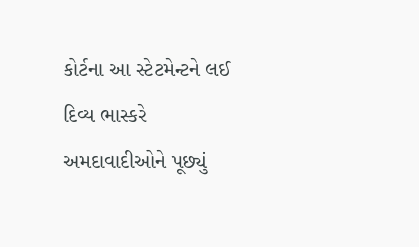કોર્ટના આ સ્ટેટમેન્ટને લઈ દિવ્ય ભાસ્કરે અમદાવાદીઓને પૂછ્યું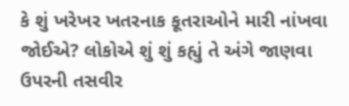કે શું ખરેખર ખતરનાક કૂતરાઓને મારી નાંખવા જોઈએ? લોકોએ શું શું કહ્યું તે અંગે જાણવા ઉપરની તસવીર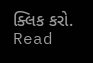ક્લિક કરો.
Read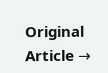Original Article →